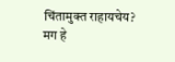चिंतामुक्त राहायचेय? मग हे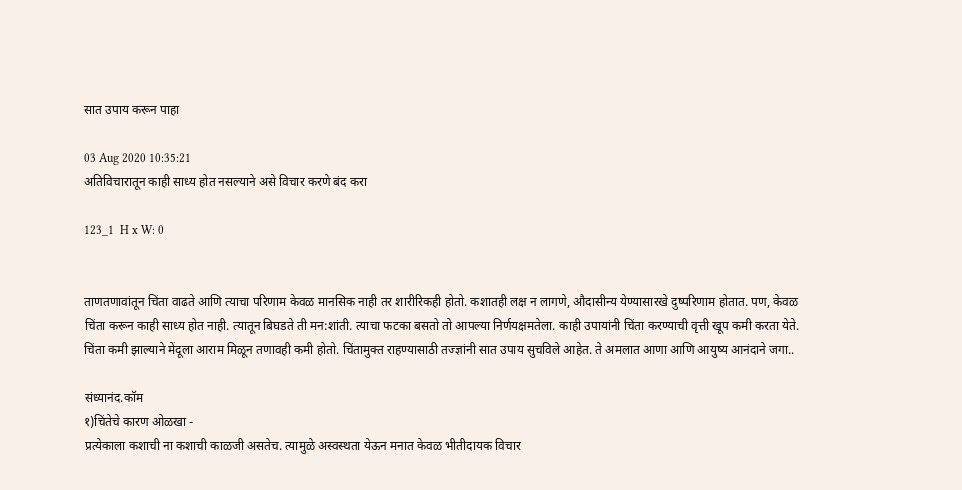सात उपाय करून पाहा

03 Aug 2020 10:35:21
अतिविचारातून काही साध्य होत नसल्याने असे विचार करणे बंद करा

123_1  H x W: 0


ताणतणावांतून चिंता वाढते आणि त्याचा परिणाम केवळ मानसिक नाही तर शारीरिकही होतो. कशातही लक्ष न लागणे, औदासीन्य येण्यासारखे दुष्परिणाम होतात. पण, केवळ चिंता करून काही साध्य होत नाही. त्यातून बिघडते ती मन:शांती. त्याचा फटका बसतो तो आपल्या निर्णयक्षमतेला. काही उपायांनी चिंता करण्याची वृत्ती खूप कमी करता येते. चिंता कमी झाल्याने मेंदूला आराम मिळून तणावही कमी होतो. चिंतामुक्त राहण्यासाठी तज्ज्ञांनी सात उपाय सुचविले आहेत. ते अमलात आणा आणि आयुष्य आनंदाने जगा..

संध्यानंद.कॉम
१)चिंतेचे कारण ओळखा -
प्रत्येकाला कशाची ना कशाची काळजी असतेच. त्यामुळे अस्वस्थता येऊन मनात केवळ भीतीदायक विचार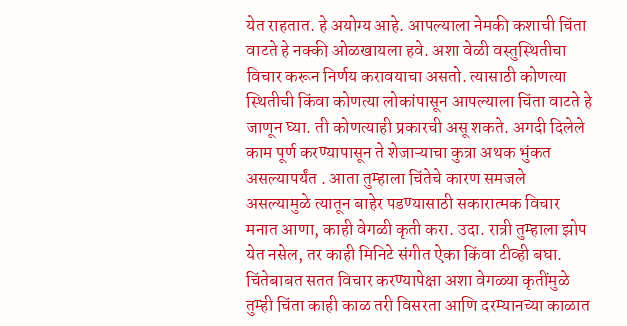येत राहतात. हे अयोग्य आहे. आपल्याला नेमकी कशाची चिंता वाटते हे नक्की ओळखायला हवे. अशा वेळी वस्तुस्थितीचा विचार करून निर्णय करावयाचा असतो. त्यासाठी कोणत्या स्थितीची किंवा कोणत्या लोकांपासून आपल्याला चिंता वाटते हे जाणून घ्या. ती कोणत्याही प्रकारची असू शकते. अगदी दिलेले काम पूर्ण करण्यापासून ते शेजाऱ्याचा कुत्रा अथक भुंकत असल्यापर्यंत . आता तुम्हाला चिंतेचे कारण समजले असल्यामुळे त्यातून बाहेर पडण्यासाठी सकारात्मक विचार मनात आणा, काही वेगळी कृती करा. उदा. रात्री तुम्हाला झोप येत नसेल, तर काही मिनिटे संगीत ऐका किंवा टीव्ही बघा. चिंतेबाबत सतत विचार करण्यापेक्षा अशा वेगळ्या कृतींमुळे तुम्ही चिंता काही काळ तरी विसरता आणि दरम्यानच्या काळात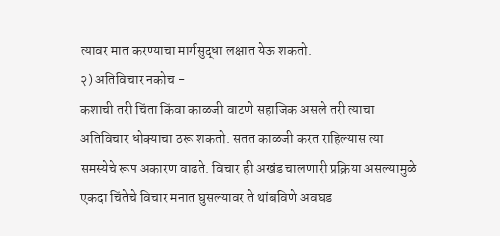त्यावर मात करण्याचा मार्गसुद्धा लक्षात येऊ शकतो.
२) अतिविचार नकोच -
कशाची तरी चिंता किंवा काळजी वाटणे सहाजिक असले तरी त्याचा अतिविचार धोक्याचा ठरू शकतो. सतत काळजी करत राहिल्यास त्या समस्येचे रूप अकारण वाढते. विचार ही अखंड चालणारी प्रक्रिया असल्यामुळे एकदा चिंतेचे विचार मनात घुसल्यावर ते थांबविणे अवघड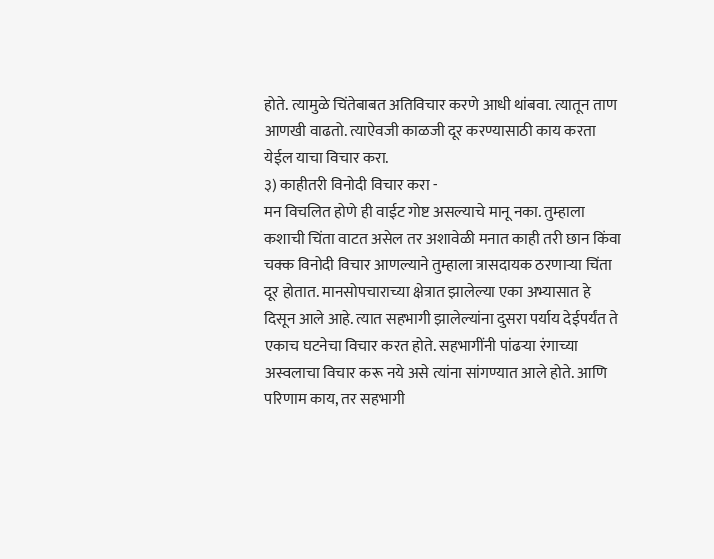होते. त्यामुळे चिंतेबाबत अतिविचार करणे आधी थांबवा. त्यातून ताण आणखी वाढतो. त्याऐवजी काळजी दूर करण्यासाठी काय करता येईल याचा विचार करा.
३) काहीतरी विनोदी विचार करा -
मन विचलित होणे ही वाईट गोष्ट असल्याचे मानू नका. तुम्हाला कशाची चिंता वाटत असेल तर अशावेळी मनात काही तरी छान किंवा चक्क विनोदी विचार आणल्याने तुम्हाला त्रासदायक ठरणाऱ्या चिंता दूर होतात. मानसोपचाराच्या क्षेत्रात झालेल्या एका अभ्यासात हे दिसून आले आहे. त्यात सहभागी झालेल्यांना दुसरा पर्याय देईपर्यंत ते एकाच घटनेचा विचार करत होते. सहभागींनी पांढऱ्या रंगाच्या अस्वलाचा विचार करू नये असे त्यांना सांगण्यात आले होते. आणि परिणाम काय, तर सहभागी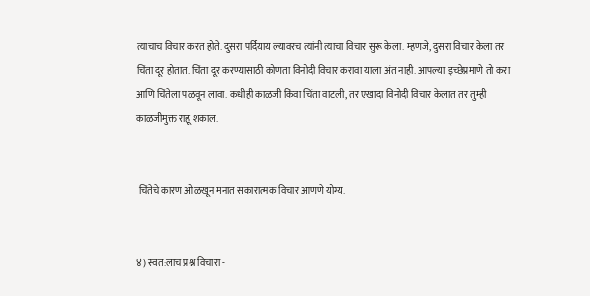त्याचाच विचार करत होते. दुसरा पर्दियाय ल्यावरच त्यांनी त्याचा विचार सुरू केला. म्हणजे, दुसरा विचार केला तर चिंता दूर होतात. चिंता दूर करण्यासाठी कोणता विनोदी विचार करावा याला अंत नाही. आपल्या इच्छेप्रमाणे तो करा आणि चिंतेला पळवून लावा. कधीही काळजी किंवा चिंता वाटली, तर एखादा विनोदी विचार केलात तर तुम्ही काळजीमुक्त राहू शकाल.


 चिंतेचे कारण ओळखून मनात सकारात्मक विचार आणणे योग्य.


४) स्वत:लाच प्रश्न विचारा -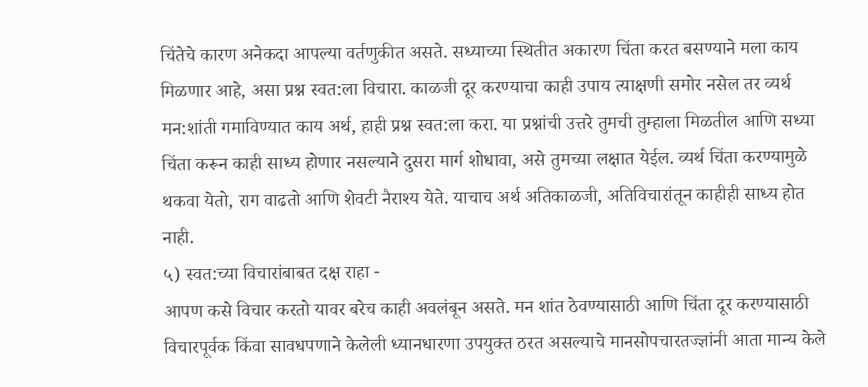चिंतेचे कारण अनेकदा आपल्या वर्तणुकीत असते. सध्याच्या स्थितीत अकारण चिंता करत बसण्याने मला काय मिळणार आहे, असा प्रश्न स्वत:ला विचारा. काळजी दूर करण्याचा काही उपाय त्याक्षणी समोर नसेल तर व्यर्थ मन:शांती गमाविण्यात काय अर्थ, हाही प्रश्न स्वत:ला करा. या प्रश्नांची उत्तरे तुमची तुम्हाला मिळतील आणि सध्या चिंता करून काही साध्य होणार नसल्याने दुसरा मार्ग शोधावा, असे तुमच्या लक्षात येईल. व्यर्थ चिंता करण्यामुळे थकवा येतो, राग वाढतो आणि शेवटी नैराश्य येते. याचाच अर्थ अतिकाळजी, अतिविचारांतून काहीही साध्य होत नाही.
५) स्वत:च्या विचारांबाबत दक्ष राहा -
आपण कसे विचार करतो यावर बरेच काही अवलंबून असते. मन शांत ठेवण्यासाठी आणि चिंता दूर करण्यासाठी विचारपूर्वक किंवा सावधपणाने केलेली ध्यानधारणा उपयुक्त ठरत असल्याचे मानसोपचारतज्ज्ञांनी आता मान्य केले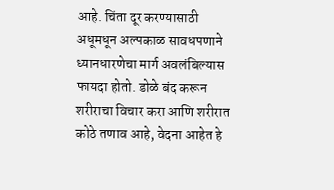आहे. चिंता दूर करण्यासाठी अधूमधून अल्पकाळ सावधपणाने ध्यानधारणेचा मार्ग अवलंबिल्यास फायदा होतो. डोळे बंद करून शरीराचा विचार करा आणि शरीरात कोठे तणाव आहे, वेदना आहेत हे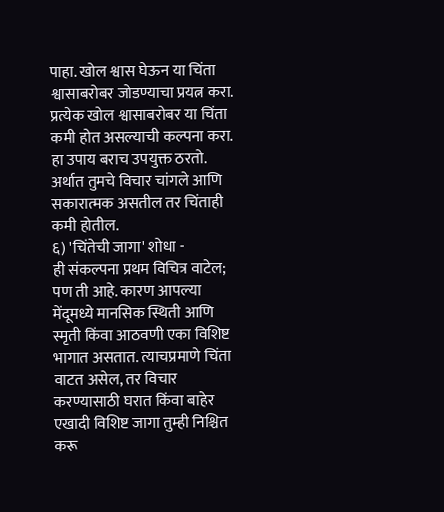पाहा. खोल श्वास घेऊन या चिंता श्वासाबरोबर जोडण्याचा प्रयत्न करा. प्रत्येक खोल श्वासाबरोबर या चिंता कमी होत असल्याची कल्पना करा. हा उपाय बराच उपयुक्त ठरतो. अर्थात तुमचे विचार चांगले आणि सकारात्मक असतील तर चिंताही कमी होतील.
६) 'चिंतेची जागा' शोधा -
ही संकल्पना प्रथम विचित्र वाटेल; पण ती आहे. कारण आपल्या मेंदूमध्ये मानसिक स्थिती आणि स्मृती किंवा आठवणी एका विशिष्ट भागात असतात. त्याचप्रमाणे चिंता वाटत असेल, तर विचार करण्यासाठी घरात किंवा बाहेर एखादी विशिष्ट जागा तुम्ही निश्चित करू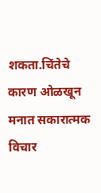शकता.चिंतेचे कारण ओळखून मनात सकारात्मक विचार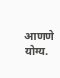आणणे योग्य.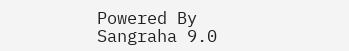Powered By Sangraha 9.0